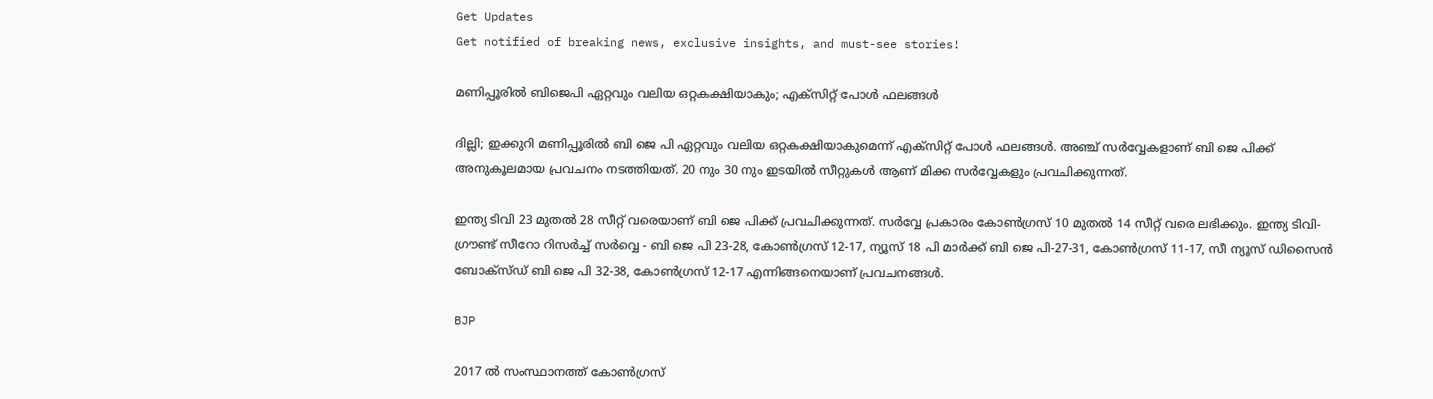Get Updates
Get notified of breaking news, exclusive insights, and must-see stories!

മണിപ്പൂരിൽ ബിജെപി ഏറ്റവും വലിയ ഒറ്റകക്ഷിയാകും; എക്സിറ്റ് പോൾ ഫലങ്ങൾ

ദില്ലി; ഇക്കുറി മണിപ്പൂരിൽ ബി ജെ പി ഏറ്റവും വലിയ ഒറ്റകക്ഷിയാകുമെന്ന് എക്സിറ്റ് പോൾ ഫലങ്ങൾ. അഞ്ച് സർവ്വേകളാണ് ബി ജെ പിക്ക് അനുകൂലമായ പ്രവചനം നടത്തിയത്. 20 നും 30 നും ഇടയിൽ സീറ്റുകൾ ആണ് മിക്ക സർവ്വേകളും പ്രവചിക്കുന്നത്.

ഇന്ത്യ ടിവി 23 മുതൽ 28 സീറ്റ് വരെയാണ് ബി ജെ പിക്ക് പ്രവചിക്കുന്നത്. സർവ്വേ പ്രകാരം കോൺഗ്രസ് 10 മുതൽ 14 സീറ്റ് വരെ ലഭിക്കും. ഇന്ത്യ ടിവി-ഗ്രൗണ്ട് സീറോ റിസർച്ച് സർവ്വെ - ബി ജെ പി 23-28, കോൺഗ്രസ് 12-17, ന്യൂസ് 18 പി മാർക്ക് ബി ജെ പി-27-31, കോൺഗ്രസ് 11-17, സീ ന്യൂസ് ഡിസൈൻ ബോക്സ്ഡ് ബി ജെ പി 32-38, കോൺഗ്രസ് 12-17 എന്നിങ്ങനെയാണ് പ്രവചനങ്ങൾ.

BJP

2017 ൽ സംസ്ഥാനത്ത് കോൺഗ്രസ്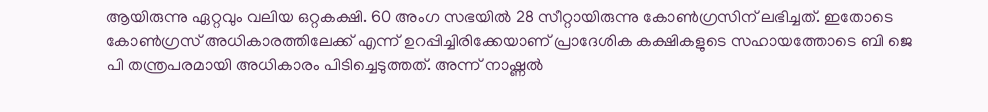ആയിരുന്നു ഏറ്റവും വലിയ ഒറ്റകക്ഷി. 60 അംഗ സഭയിൽ 28 സീറ്റായിരുന്നു കോൺഗ്രസിന് ലഭിച്ചത്. ഇതോടെ കോൺഗ്രസ് അധികാരത്തിലേക്ക് എന്ന് ഉറപ്പിച്ചിരിക്കേയാണ് പ്രാദേശിക കക്ഷികളുടെ സഹായത്തോടെ ബി ജെ പി തന്ത്രപരമായി അധികാരം പിടിച്ചെടുത്തത്. അന്ന് നാഷ്ണൽ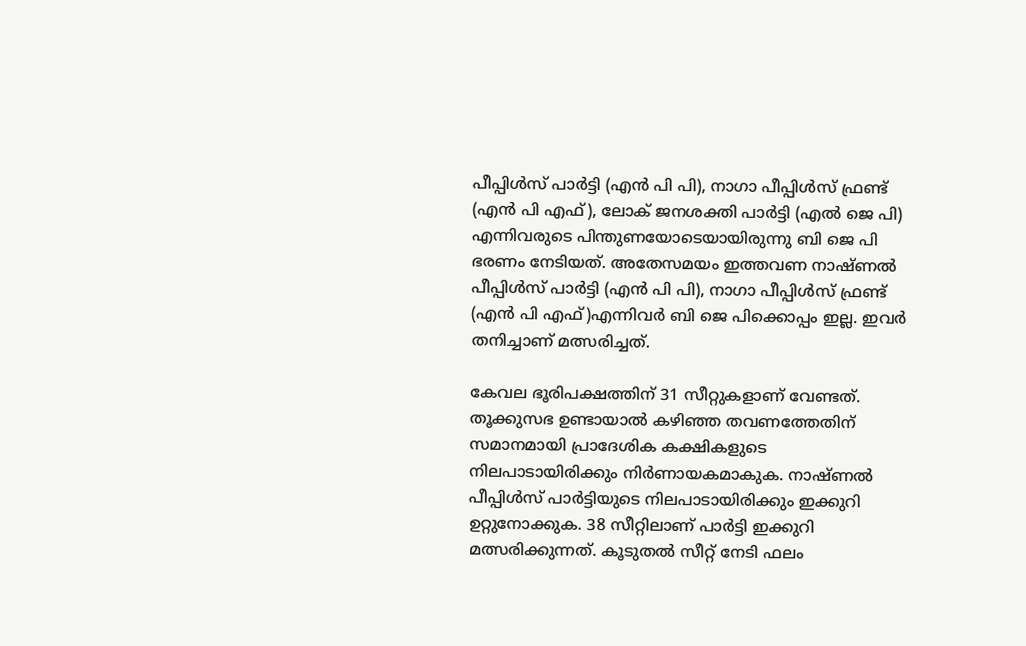പീപ്പിൾസ് പാർട്ടി (എൻ പി പി), നാഗാ പീപ്പിൾസ് ഫ്രണ്ട് (എൻ പി എഫ്), ലോക് ജനശക്തി പാർട്ടി (എൽ ജെ പി) എന്നിവരുടെ പിന്തുണയോടെയായിരുന്നു ബി ജെ പി ഭരണം നേടിയത്. അതേസമയം ഇത്തവണ നാഷ്ണൽ പീപ്പിൾസ് പാർട്ടി (എൻ പി പി), നാഗാ പീപ്പിൾസ് ഫ്രണ്ട് (എൻ പി എഫ്)എന്നിവർ ബി ജെ പിക്കൊപ്പം ഇല്ല. ഇവർ തനിച്ചാണ് മത്സരിച്ചത്.

കേവല ഭൂരിപക്ഷത്തിന് 31 സീറ്റുകളാണ് വേണ്ടത്. തൂക്കുസഭ ഉണ്ടായാൽ കഴിഞ്ഞ തവണത്തേതിന് സമാനമായി പ്രാദേശിക കക്ഷികളുടെ നിലപാടായിരിക്കും നിർണായകമാകുക. നാഷ്ണൽ പീപ്പിൾസ് പാർട്ടിയുടെ നിലപാടായിരിക്കും ഇക്കുറി ഉറ്റുനോക്കുക. 38 സീറ്റിലാണ് പാർട്ടി ഇക്കുറി മത്സരിക്കുന്നത്. കൂടുതൽ സീറ്റ് നേടി ഫലം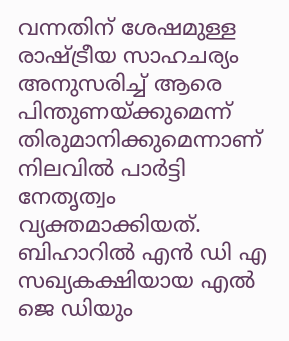വന്നതിന് ശേഷമുള്ള രാഷ്ട്രീയ സാഹചര്യം അനുസരിച്ച് ആരെ പിന്തുണയ്ക്കുമെന്ന് തിരുമാനിക്കുമെന്നാണ് നിലവിൽ പാർട്ടി നേതൃത്വം വ്യക്തമാക്കിയത്. ബിഹാറിൽ എൻ ഡി എ സഖ്യകക്ഷിയായ എൽ ജെ ഡിയും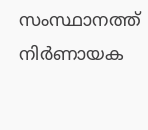സംസ്ഥാനത്ത് നിർണായക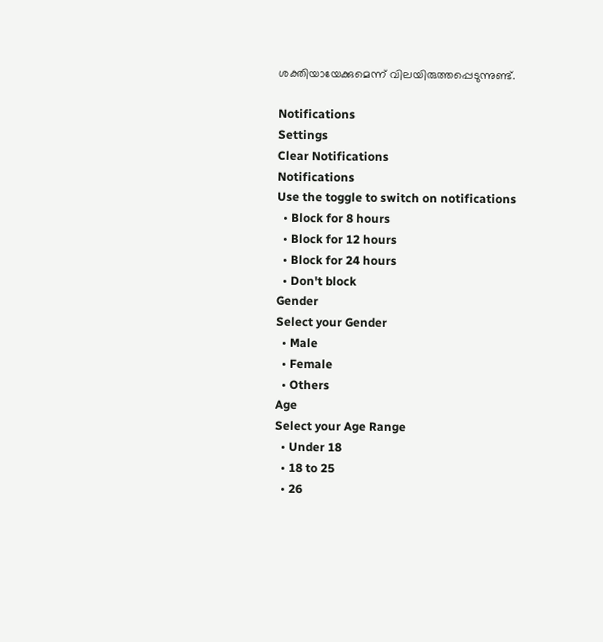ശക്തിയായേക്കുമെന്ന് വിലയിരുത്തപ്പെടുന്നുണ്ട്.

Notifications
Settings
Clear Notifications
Notifications
Use the toggle to switch on notifications
  • Block for 8 hours
  • Block for 12 hours
  • Block for 24 hours
  • Don't block
Gender
Select your Gender
  • Male
  • Female
  • Others
Age
Select your Age Range
  • Under 18
  • 18 to 25
  • 26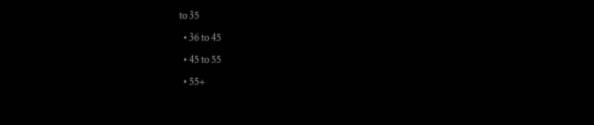to 35
  • 36 to 45
  • 45 to 55
  • 55+